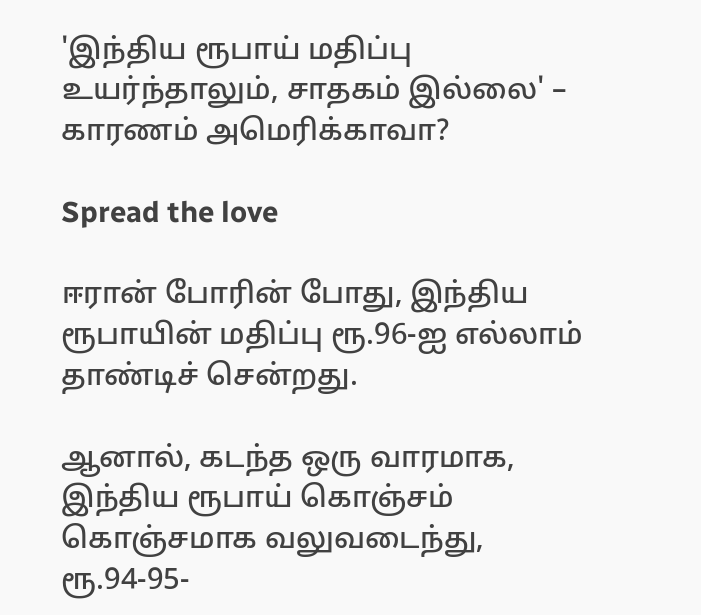'இந்திய ரூபாய் மதிப்பு உயர்ந்தாலும், சாதகம் இல்லை' – காரணம் அமெரிக்காவா?

Spread the love

ஈரான் போரின் போது, இந்திய ரூபாயின் மதிப்பு ரூ.96-ஐ எல்லாம் தாண்டிச் சென்றது.

ஆனால், கடந்த ஒரு வாரமாக, இந்திய ரூபாய் கொஞ்சம் கொஞ்சமாக வலுவடைந்து, ரூ.94-95-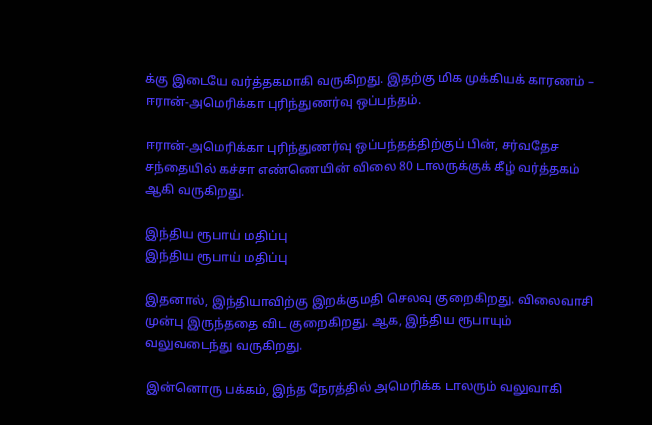க்கு இடையே வர்த்தகமாகி வருகிறது. இதற்கு மிக முக்கியக் காரணம் – ஈரான்-அமெரிக்கா புரிந்துணர்வு ஒப்பந்தம்.

ஈரான்-அமெரிக்கா புரிந்துணர்வு ஒப்பந்தத்திற்குப் பின், சர்வதேச சந்தையில் கச்சா எண்ணெயின் விலை 80 டாலருக்குக் கீழ் வர்த்தகம் ஆகி வருகிறது.

இந்திய ரூபாய் மதிப்பு
இந்திய ரூபாய் மதிப்பு

இதனால், இந்தியாவிற்கு இறக்குமதி செலவு குறைகிறது. விலைவாசி முன்பு இருந்ததை விட குறைகிறது. ஆக, இந்திய ரூபாயும் வலுவடைந்து வருகிறது.

இன்னொரு பக்கம், இந்த நேரத்தில் அமெரிக்க டாலரும் வலுவாகி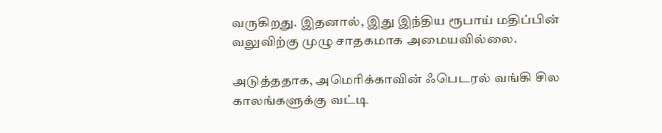வருகிறது. இதனால், இது இந்திய ரூபாய் மதிப்பின் வலுவிற்கு முழு சாதகமாக அமையவில்லை.

அடுத்ததாக, அமெரிக்காவின் ஃபெடரல் வங்கி சில காலங்களுக்கு வட்டி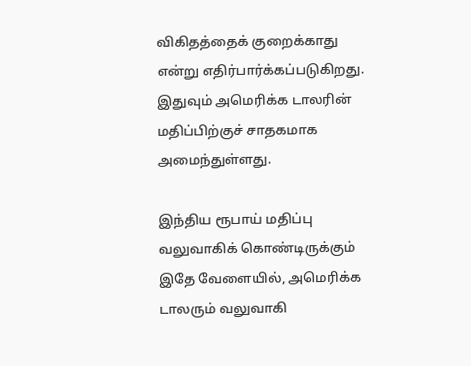விகிதத்தைக் குறைக்காது என்று எதிர்பார்க்கப்படுகிறது. இதுவும் அமெரிக்க டாலரின் மதிப்பிற்குச் சாதகமாக அமைந்துள்ளது.

இந்திய ரூபாய் மதிப்பு வலுவாகிக் கொண்டிருக்கும் இதே வேளையில், அமெரிக்க டாலரும் வலுவாகி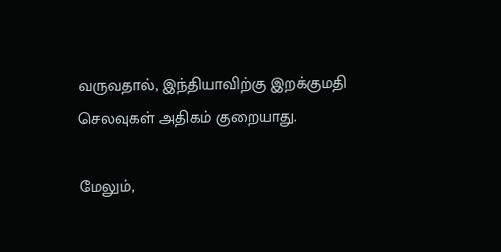வருவதால், இந்தியாவிற்கு இறக்குமதி செலவுகள் அதிகம் குறையாது.

மேலும்,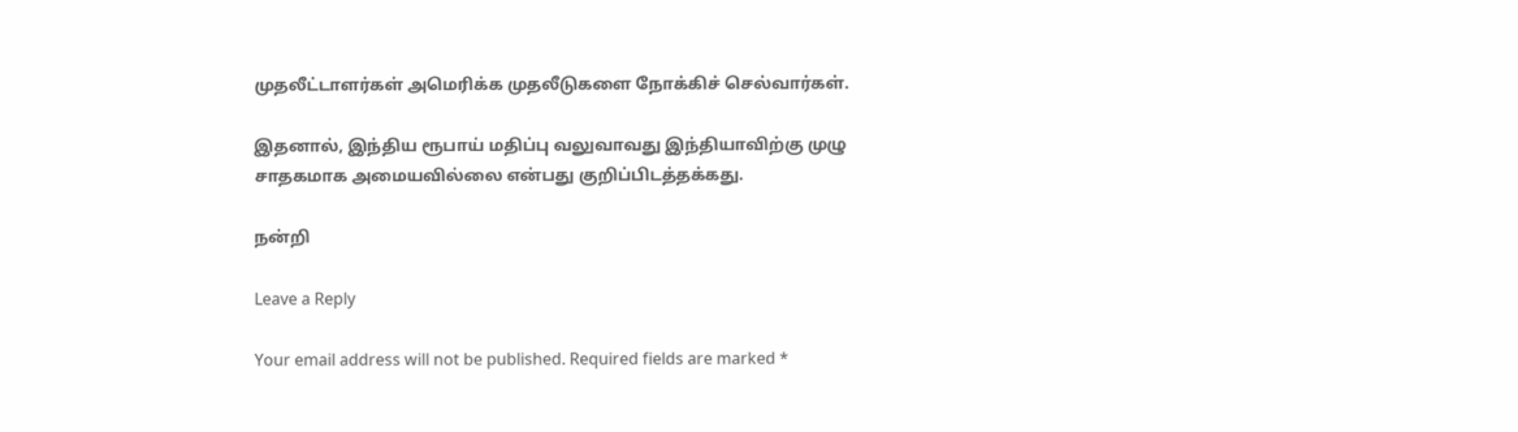முதலீட்டாளர்கள் அமெரிக்க முதலீடுகளை நோக்கிச் செல்வார்கள்.

இதனால், இந்திய ரூபாய் மதிப்பு வலுவாவது இந்தியாவிற்கு முழு சாதகமாக அமையவில்லை என்பது குறிப்பிடத்தக்கது.

நன்றி

Leave a Reply

Your email address will not be published. Required fields are marked *